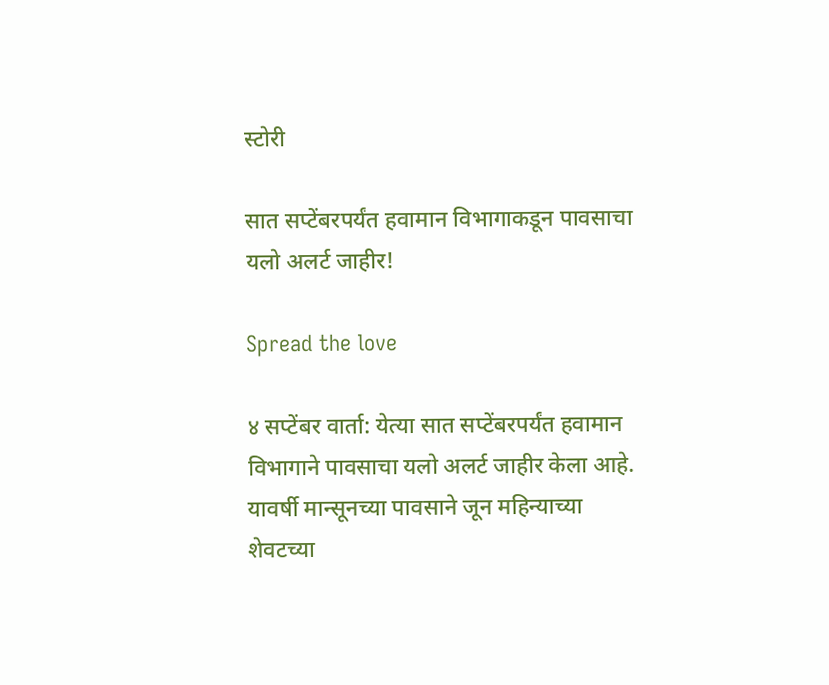स्टोरी

सात सप्टेंबरपर्यंत हवामान विभागाकडून पावसाचा यलो अलर्ट जाहीर!

Spread the love

४ सप्टेंबर वार्ता: येत्या सात सप्टेंबरपर्यंत हवामान विभागाने पावसाचा यलो अलर्ट जाहीर केला आहे. यावर्षी मान्सूनच्या पावसाने जून महिन्याच्या शेवटच्या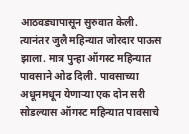आठवड्यापासून सुरुवात केली. त्यानंतर जुलै महिन्यात जोरदार पाऊस झाला. मात्र पुन्हा ऑगस्ट महिन्यात पावसाने ओढ दिली. पावसाच्या अधूनमधून येणाऱ्या एक दोन सरी सोडल्यास ऑगस्ट महिन्यात पावसाचे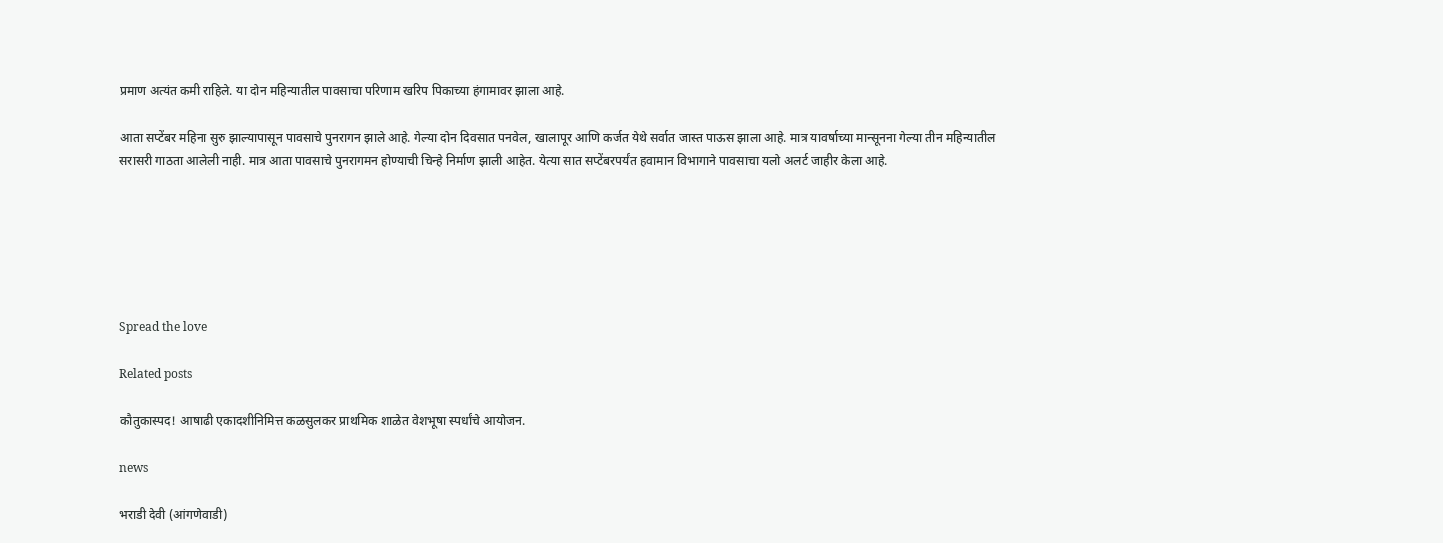प्रमाण अत्यंत कमी राहिले. या दोन महिन्यातील पावसाचा परिणाम खरिप पिकाच्या हंगामावर झाला आहे.

आता सप्टेंबर महिना सुरु झाल्यापासून पावसाचे पुनरागन झाले आहे. गेल्या दोन दिवसात पनवेल, खालापूर आणि कर्जत येथे सर्वात जास्त पाऊस झाला आहे. मात्र यावर्षाच्या मान्सूनना गेल्या तीन महिन्यातील सरासरी गाठता आलेली नाही. मात्र आता पावसाचे पुनरागमन होण्याची चिन्हे निर्माण झाली आहेत. येत्या सात सप्टेंबरपर्यंत हवामान विभागाने पावसाचा यलो अलर्ट जाहीर केला आहे.






Spread the love

Related posts

कौतुकास्पद! आषाढी एकादशीनिमित्त कळसुलकर प्राथमिक शाळेत वेशभूषा स्पर्धांचे आयोजन.

news

भराडी देवी (आंगणेवाडी)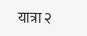यात्रा २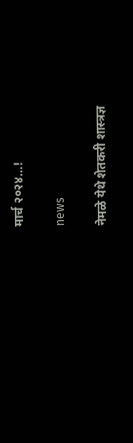मार्च २०२४…!

news

नेमळे येथे शेतकरी शास्त्रज्ञ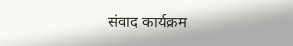संवाद कार्यक्रम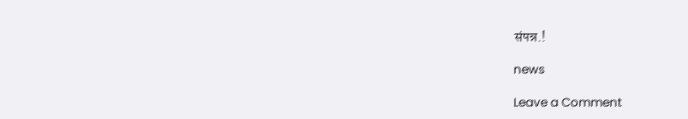संपन्न.!

news

Leave a Comment